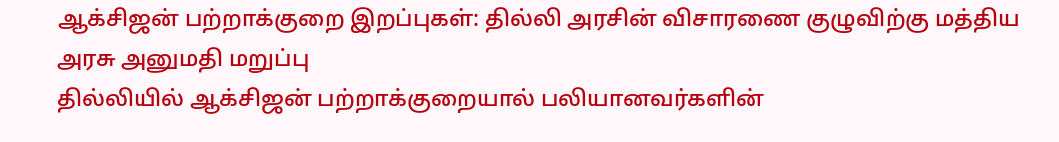ஆக்சிஜன் பற்றாக்குறை இறப்புகள்: தில்லி அரசின் விசாரணை குழுவிற்கு மத்திய அரசு அனுமதி மறுப்பு
தில்லியில் ஆக்சிஜன் பற்றாக்குறையால் பலியானவர்களின்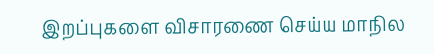இறப்புகளை விசாரணை செய்ய மாநில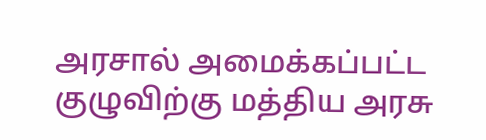அரசால் அமைக்கப்பட்ட குழுவிற்கு மத்திய அரசு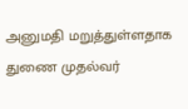அனுமதி மறுத்துள்ளதாக துணை முதல்வர்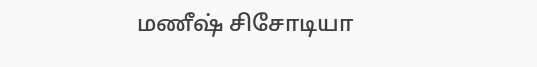மணீஷ் சிசோடியா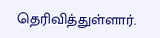தெரிவித்துள்ளார்.